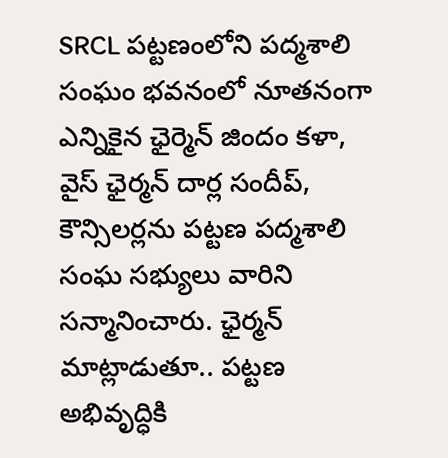SRCL పట్టణంలోని పద్మశాలి సంఘం భవనంలో నూతనంగా ఎన్నికైన ఛైర్మెన్ జిందం కళా, వైస్ ఛైర్మన్ దార్ల సందీప్, కౌన్సిలర్లను పట్టణ పద్మశాలి సంఘ సభ్యులు వారిని సన్మానించారు. ఛైర్మన్ మాట్లాడుతూ.. పట్టణ అభివృద్ధికి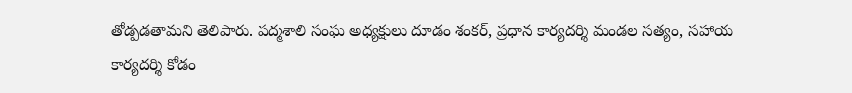తోడ్పడతామని తెలిపారు. పద్మశాలి సంఘ అధ్యక్షులు దూడం శంకర్, ప్రధాన కార్యదర్శి మండల సత్యం, సహాయ కార్యదర్శి కోడం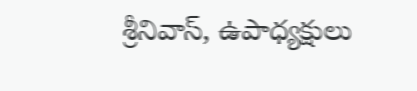శ్రీనివాస్, ఉపాధ్యక్షులు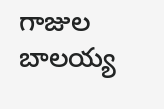గాజుల బాలయ్య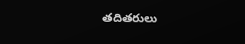తదితరులు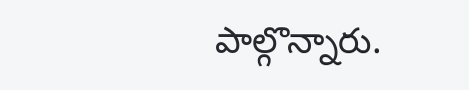పాల్గొన్నారు.